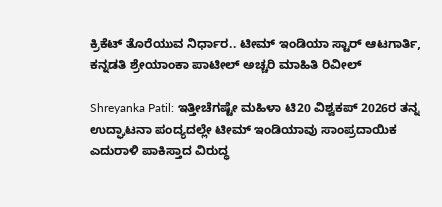ಕ್ರಿಕೆಟ್‌ ತೊರೆಯುವ ನಿರ್ಧಾರ.. ಟೀಮ್ ಇಂಡಿಯಾ ಸ್ಟಾರ್ ಆಟಗಾರ್ತಿ, ಕನ್ನಡತಿ ಶ್ರೇಯಾಂಕಾ ಪಾಟೀಲ್ ಅಚ್ಚರಿ ಮಾಹಿತಿ ರಿವೀಲ್

Shreyanka Patil: ಇತ್ತೀಚೆಗಷ್ಟೇ ಮಹಿಳಾ ಟಿ20 ವಿಶ್ವಕಪ್‌ 2026ರ ತನ್ನ ಉದ್ಘಾಟನಾ ಪಂದ್ಯದಲ್ಲೇ ಟೀಮ್ ಇಂಡಿಯಾವು ಸಾಂಪ್ರದಾಯಿಕ ಎದುರಾಳಿ ಪಾಕಿಸ್ತಾದ ವಿರುದ್ಧ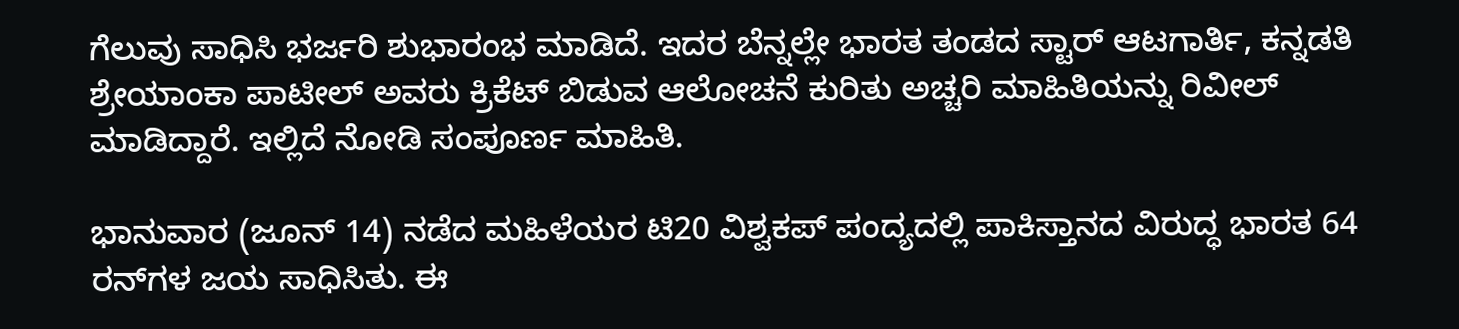ಗೆಲುವು ಸಾಧಿಸಿ ಭರ್ಜರಿ ಶುಭಾರಂಭ ಮಾಡಿದೆ. ಇದರ ಬೆನ್ನಲ್ಲೇ ಭಾರತ ತಂಡದ ಸ್ಟಾರ್ ಆಟಗಾರ್ತಿ, ಕನ್ನಡತಿ ಶ್ರೇಯಾಂಕಾ ಪಾಟೀಲ್ ಅವರು ಕ್ರಿಕೆಟ್‌ ಬಿಡುವ ಆಲೋಚನೆ ಕುರಿತು ಅಚ್ಚರಿ ಮಾಹಿತಿಯನ್ನು ರಿವೀಲ್ ಮಾಡಿದ್ದಾರೆ. ಇಲ್ಲಿದೆ ನೋಡಿ ಸಂಪೂರ್ಣ ಮಾಹಿತಿ.

ಭಾನುವಾರ (ಜೂನ್ 14) ನಡೆದ ಮಹಿಳೆಯರ ಟಿ20 ವಿಶ್ವಕಪ್ ಪಂದ್ಯದಲ್ಲಿ ಪಾಕಿಸ್ತಾನದ ವಿರುದ್ಧ ಭಾರತ 64 ರನ್‌ಗಳ ಜಯ ಸಾಧಿಸಿತು. ಈ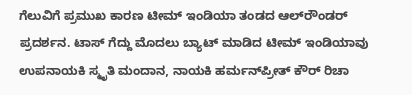ಗೆಲುವಿಗೆ ಪ್ರಮುಖ ಕಾರಣ ಟೀಮ್ ಇಂಡಿಯಾ ತಂಡದ ಆಲ್‌ರೌಂಡರ್ ಪ್ರದರ್ಶನ. ಟಾಸ್‌ ಗೆದ್ದು ಮೊದಲು ಬ್ಯಾಟ್‌ ಮಾಡಿದ ಟೀಮ್ ಇಂಡಿಯಾವು ಉಪನಾಯಕಿ ಸ್ಮೃತಿ ಮಂದಾನ, ನಾಯಕಿ ಹರ್ಮನ್‌ಪ್ರೀತ್ ಕೌರ್ ರಿಚಾ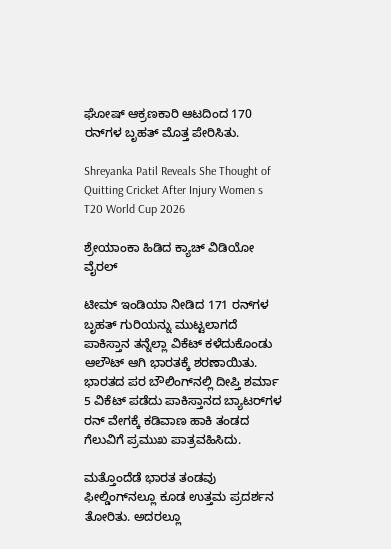ಘೋಷ್ ಆಕ್ರಣಕಾರಿ ಆಟದಿಂದ 170 ರನ್‌ಗಳ ಬೃಹತ್ ಮೊತ್ತ ಪೇರಿಸಿತು.

Shreyanka Patil Reveals She Thought of Quitting Cricket After Injury Women s T20 World Cup 2026

ಶ್ರೇಯಾಂಕಾ ಹಿಡಿದ ಕ್ಯಾಚ್ ವಿಡಿಯೋ ವೈರಲ್

ಟೀಮ್ ಇಂಡಿಯಾ ನೀಡಿದ 171 ರನ್‌ಗಳ ಬೃಹತ್ ಗುರಿಯನ್ನು ಮುಟ್ಟಲಾಗದೆ ಪಾಕಿಸ್ತಾನ ತನ್ನೆಲ್ಲಾ ವಿಕೆಟ್‌ ಕಳೆದುಕೊಂಡು ಆಲೌಟ್‌ ಆಗಿ ಭಾರತಕ್ಕೆ ಶರಣಾಯಿತು. ಭಾರತದ ಪರ ಬೌಲಿಂಗ್‌ನಲ್ಲಿ ದೀಪ್ತಿ ಶರ್ಮಾ 5 ವಿಕೆಟ್‌ ಪಡೆದು ಪಾಕಿಸ್ತಾನದ ಬ್ಯಾಟರ್‌ಗಳ ರನ್‌ ವೇಗಕ್ಕೆ ಕಡಿವಾಣ ಹಾಕಿ ತಂಡದ ಗೆಲುವಿಗೆ ಪ್ರಮುಖ ಪಾತ್ರವಹಿಸಿದು.

ಮತ್ತೊಂದೆಡೆ ಭಾರತ ತಂಡವು ಫೀಲ್ಡಿಂಗ್‌ನಲ್ಲೂ ಕೂಡ ಉತ್ತಮ ಪ್ರದರ್ಶನ ತೋರಿತು. ಅದರಲ್ಲೂ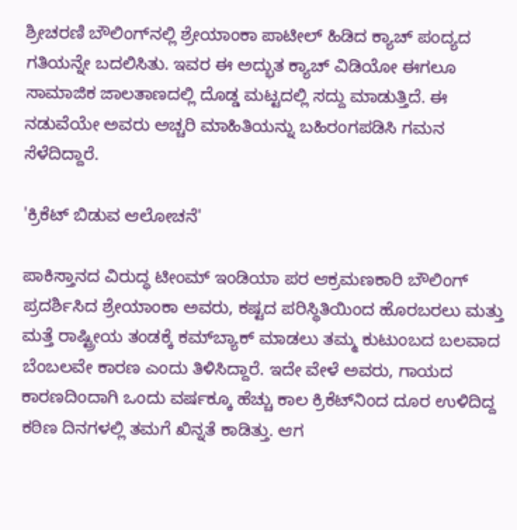ಶ್ರೀಚರಣಿ ಬೌಲಿಂಗ್‌ನಲ್ಲಿ ಶ್ರೇಯಾಂಕಾ ಪಾಟೀಲ್ ಹಿಡಿದ ಕ್ಯಾಚ್ ಪಂದ್ಯದ ಗತಿಯನ್ನೇ ಬದಲಿಸಿತು. ಇವರ ಈ ಅದ್ಭುತ ಕ್ಯಾಚ್ ವಿಡಿಯೋ ಈಗಲೂ ಸಾಮಾಜಿಕ ಜಾಲತಾಣದಲ್ಲಿ ದೊಡ್ಡ ಮಟ್ಟದಲ್ಲಿ ಸದ್ದು ಮಾಡುತ್ತಿದೆ. ಈ ನಡುವೆಯೇ ಅವರು ಅಚ್ಚರಿ ಮಾಹಿತಿಯನ್ನು ಬಹಿರಂಗಪಡಿಸಿ ಗಮನ ಸೆಳೆದಿದ್ದಾರೆ.

'ಕ್ರಿಕೆಟ್ ಬಿಡುವ ಆಲೋಚನೆ'

ಪಾಕಿಸ್ತಾನದ ವಿರುದ್ಧ ಟೀಂಮ್ ಇಂಡಿಯಾ ಪರ ಆಕ್ರಮಣಕಾರಿ ಬೌಲಿಂಗ್ ಪ್ರದರ್ಶಿಸಿದ ಶ್ರೇಯಾಂಕಾ ಅವರು, ಕಷ್ಟದ ಪರಿಸ್ಥಿತಿಯಿಂದ ಹೊರಬರಲು ಮತ್ತು ಮತ್ತೆ ರಾಷ್ಟ್ರೀಯ ತಂಡಕ್ಕೆ ಕಮ್‌ಬ್ಯಾಕ್‌ ಮಾಡಲು ತಮ್ಮ ಕುಟುಂಬದ ಬಲವಾದ ಬೆಂಬಲವೇ ಕಾರಣ ಎಂದು ತಿಳಿಸಿದ್ದಾರೆ. ಇದೇ ವೇಳೆ ಅವರು, ಗಾಯದ ಕಾರಣದಿಂದಾಗಿ ಒಂದು ವರ್ಷಕ್ಕೂ ಹೆಚ್ಚು ಕಾಲ ಕ್ರಿಕೆಟ್‌ನಿಂದ ದೂರ ಉಳಿದಿದ್ದ ಕಠಿಣ ದಿನಗಳಲ್ಲಿ ತಮಗೆ ಖಿನ್ನತೆ ಕಾಡಿತ್ತು. ಆಗ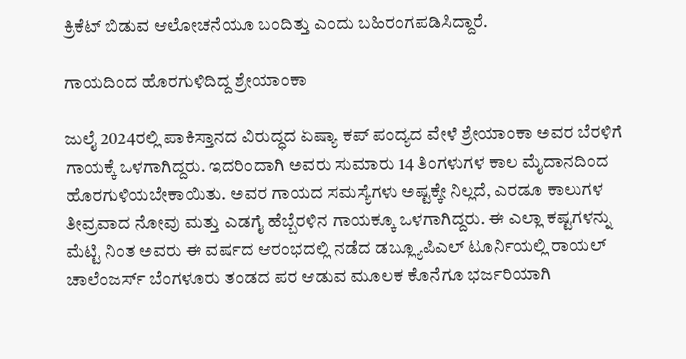ಕ್ರಿಕೆಟ್ ಬಿಡುವ ಆಲೋಚನೆಯೂ ಬಂದಿತ್ತು ಎಂದು ಬಹಿರಂಗಪಡಿಸಿದ್ದಾರೆ.

ಗಾಯದಿಂದ ಹೊರಗುಳಿದಿದ್ದ ಶ್ರೇಯಾಂಕಾ

ಜುಲೈ 2024ರಲ್ಲಿ ಪಾಕಿಸ್ತಾನದ ವಿರುದ್ಧದ ಏಷ್ಯಾ ಕಪ್ ಪಂದ್ಯದ ವೇಳೆ ಶ್ರೇಯಾಂಕಾ ಅವರ ಬೆರಳಿಗೆ ಗಾಯಕ್ಕೆ ಒಳಗಾಗಿದ್ದರು. ಇದರಿಂದಾಗಿ ಅವರು ಸುಮಾರು 14 ತಿಂಗಳುಗಳ ಕಾಲ ಮೈದಾನದಿಂದ ಹೊರಗುಳಿಯಬೇಕಾಯಿತು. ಅವರ ಗಾಯದ ಸಮಸ್ಯೆಗಳು ಅಷ್ಟಕ್ಕೇ ನಿಲ್ಲದೆ, ಎರಡೂ ಕಾಲುಗಳ ತೀವ್ರವಾದ ನೋವು ಮತ್ತು ಎಡಗೈ ಹೆಬ್ಬೆರಳಿನ ಗಾಯಕ್ಕೂ ಒಳಗಾಗಿದ್ದರು. ಈ ಎಲ್ಲಾ ಕಷ್ಟಗಳನ್ನು ಮೆಟ್ಟಿ ನಿಂತ ಅವರು ಈ ವರ್ಷದ ಆರಂಭದಲ್ಲಿ ನಡೆದ ಡಬ್ಲ್ಯೂಪಿಎಲ್ ಟೂರ್ನಿಯಲ್ಲಿ ರಾಯಲ್ ಚಾಲೆಂಜರ್ಸ್ ಬೆಂಗಳೂರು ತಂಡದ ಪರ ಆಡುವ ಮೂಲಕ ಕೊನೆಗೂ ಭರ್ಜರಿಯಾಗಿ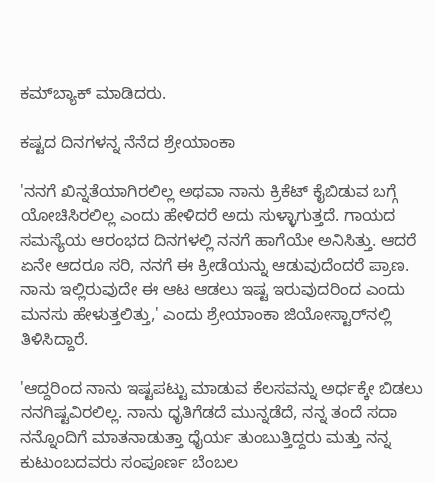ಕಮ್‌ಬ್ಯಾಕ್ ಮಾಡಿದರು.

ಕಷ್ಟದ ದಿನಗಳನ್ನ ನೆನೆದ ಶ್ರೇಯಾಂಕಾ

'ನನಗೆ ಖಿನ್ನತೆಯಾಗಿರಲಿಲ್ಲ ಅಥವಾ ನಾನು ಕ್ರಿಕೆಟ್ ಕೈಬಿಡುವ ಬಗ್ಗೆ ಯೋಚಿಸಿರಲಿಲ್ಲ ಎಂದು ಹೇಳಿದರೆ ಅದು ಸುಳ್ಳಾಗುತ್ತದೆ. ಗಾಯದ ಸಮಸ್ಯೆಯ ಆರಂಭದ ದಿನಗಳಲ್ಲಿ ನನಗೆ ಹಾಗೆಯೇ ಅನಿಸಿತ್ತು. ಆದರೆ ಏನೇ ಆದರೂ ಸರಿ, ನನಗೆ ಈ ಕ್ರೀಡೆಯನ್ನು ಆಡುವುದೆಂದರೆ ಪ್ರಾಣ. ನಾನು ಇಲ್ಲಿರುವುದೇ ಈ ಆಟ ಆಡಲು ಇಷ್ಟ ಇರುವುದರಿಂದ ಎಂದು ಮನಸು ಹೇಳುತ್ತಲಿತ್ತು,' ಎಂದು ಶ್ರೇಯಾಂಕಾ ಜಿಯೋಸ್ಟಾರ್‌ನಲ್ಲಿ ತಿಳಿಸಿದ್ದಾರೆ.

'ಆದ್ದರಿಂದ ನಾನು ಇಷ್ಟಪಟ್ಟು ಮಾಡುವ ಕೆಲಸವನ್ನು ಅರ್ಧಕ್ಕೇ ಬಿಡಲು ನನಗಿಷ್ಟವಿರಲಿಲ್ಲ. ನಾನು ಧೃತಿಗೆಡದೆ ಮುನ್ನಡೆದೆ, ನನ್ನ ತಂದೆ ಸದಾ ನನ್ನೊಂದಿಗೆ ಮಾತನಾಡುತ್ತಾ ಧೈರ್ಯ ತುಂಬುತ್ತಿದ್ದರು ಮತ್ತು ನನ್ನ ಕುಟುಂಬದವರು ಸಂಪೂರ್ಣ ಬೆಂಬಲ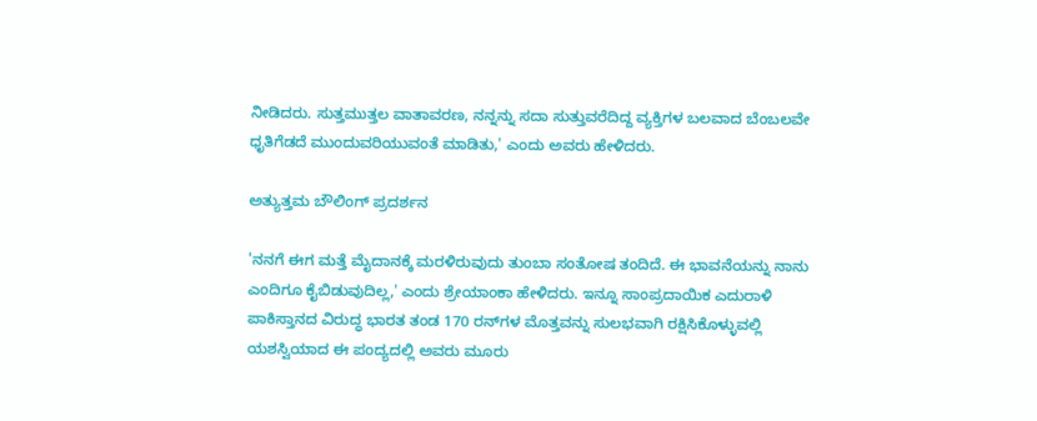ನೀಡಿದರು. ಸುತ್ತಮುತ್ತಲ ವಾತಾವರಣ, ನನ್ನನ್ನು ಸದಾ ಸುತ್ತುವರೆದಿದ್ದ ವ್ಯಕ್ತಿಗಳ ಬಲವಾದ ಬೆಂಬಲವೇ ಧೃತಿಗೆಡದೆ ಮುಂದುವರಿಯುವಂತೆ ಮಾಡಿತು,' ಎಂದು ಅವರು ಹೇಳಿದರು.

ಅತ್ಯುತ್ತಮ ಬೌಲಿಂಗ್ ಪ್ರದರ್ಶನ

'ನನಗೆ ಈಗ ಮತ್ತೆ ಮೈದಾನಕ್ಕೆ ಮರಳಿರುವುದು ತುಂಬಾ ಸಂತೋಷ ತಂದಿದೆ. ಈ ಭಾವನೆಯನ್ನು ನಾನು ಎಂದಿಗೂ ಕೈಬಿಡುವುದಿಲ್ಲ,' ಎಂದು ಶ್ರೇಯಾಂಕಾ ಹೇಳಿದರು. ಇನ್ನೂ ಸಾಂಪ್ರದಾಯಿಕ ಎದುರಾಳಿ ಪಾಕಿಸ್ತಾನದ ವಿರುದ್ಧ ಭಾರತ ತಂಡ 170 ರನ್‌ಗಳ ಮೊತ್ತವನ್ನು ಸುಲಭವಾಗಿ ರಕ್ಷಿಸಿಕೊಳ್ಳುವಲ್ಲಿ ಯಶಸ್ವಿಯಾದ ಈ ಪಂದ್ಯದಲ್ಲಿ ಅವರು ಮೂರು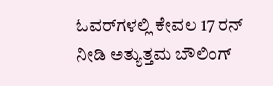ಓವರ್‌ಗಳಲ್ಲಿ ಕೇವಲ 17 ರನ್ ನೀಡಿ ಅತ್ಯುತ್ತಮ ಬೌಲಿಂಗ್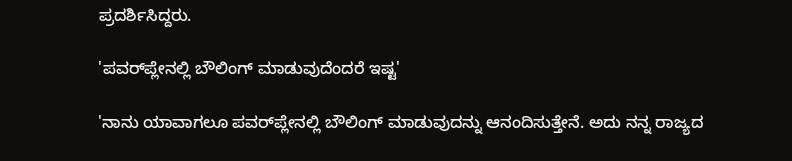ಪ್ರದರ್ಶಿಸಿದ್ದರು.

'ಪವರ್‌ಪ್ಲೇನಲ್ಲಿ ಬೌಲಿಂಗ್ ಮಾಡುವುದೆಂದರೆ ಇಷ್ಟ'

'ನಾನು ಯಾವಾಗಲೂ ಪವರ್‌ಪ್ಲೇನಲ್ಲಿ ಬೌಲಿಂಗ್ ಮಾಡುವುದನ್ನು ಆನಂದಿಸುತ್ತೇನೆ. ಅದು ನನ್ನ ರಾಜ್ಯದ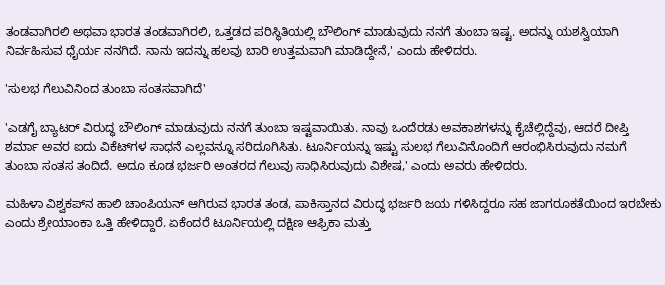ತಂಡವಾಗಿರಲಿ ಅಥವಾ ಭಾರತ ತಂಡವಾಗಿರಲಿ, ಒತ್ತಡದ ಪರಿಸ್ಥಿತಿಯಲ್ಲಿ ಬೌಲಿಂಗ್ ಮಾಡುವುದು ನನಗೆ ತುಂಬಾ ಇಷ್ಟ. ಅದನ್ನು ಯಶಸ್ವಿಯಾಗಿ ನಿರ್ವಹಿಸುವ ಧೈರ್ಯ ನನಗಿದೆ. ನಾನು ಇದನ್ನು ಹಲವು ಬಾರಿ ಉತ್ತಮವಾಗಿ ಮಾಡಿದ್ದೇನೆ,' ಎಂದು ಹೇಳಿದರು.

'ಸುಲಭ ಗೆಲುವಿನಿಂದ ತುಂಬಾ ಸಂತಸವಾಗಿದೆ'

'ಎಡಗೈ ಬ್ಯಾಟರ್‌ ವಿರುದ್ಧ ಬೌಲಿಂಗ್ ಮಾಡುವುದು ನನಗೆ ತುಂಬಾ ಇಷ್ಟವಾಯಿತು. ನಾವು ಒಂದೆರಡು ಅವಕಾಶಗಳನ್ನು ಕೈಚೆಲ್ಲಿದ್ದೆವು, ಆದರೆ ದೀಪ್ತಿ ಶರ್ಮಾ ಅವರ ಐದು ವಿಕೆಟ್‌ಗಳ ಸಾಧನೆ ಎಲ್ಲವನ್ನೂ ಸರಿದೂಗಿಸಿತು. ಟೂರ್ನಿಯನ್ನು ಇಷ್ಟು ಸುಲಭ ಗೆಲುವಿನೊಂದಿಗೆ ಆರಂಭಿಸಿರುವುದು ನಮಗೆ ತುಂಬಾ ಸಂತಸ ತಂದಿದೆ. ಅದೂ ಕೂಡ ಭರ್ಜರಿ ಅಂತರದ ಗೆಲುವು ಸಾಧಿಸಿರುವುದು ವಿಶೇಷ,' ಎಂದು ಅವರು ಹೇಳಿದರು.

ಮಹಿಳಾ ವಿಶ್ವಕಪ್‌ನ ಹಾಲಿ ಚಾಂಪಿಯನ್ ಆಗಿರುವ ಭಾರತ ತಂಡ, ಪಾಕಿಸ್ತಾನದ ವಿರುದ್ಧ ಭರ್ಜರಿ ಜಯ ಗಳಿಸಿದ್ದರೂ ಸಹ ಜಾಗರೂಕತೆಯಿಂದ ಇರಬೇಕು ಎಂದು ಶ್ರೇಯಾಂಕಾ ಒತ್ತಿ ಹೇಳಿದ್ದಾರೆ. ಏಕೆಂದರೆ ಟೂರ್ನಿಯಲ್ಲಿ ದಕ್ಷಿಣ ಆಫ್ರಿಕಾ ಮತ್ತು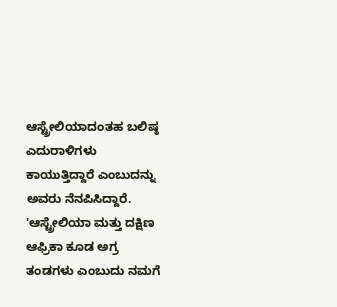ಆಸ್ಟ್ರೇಲಿಯಾದಂತಹ ಬಲಿಷ್ಠ ಎದುರಾಳಿಗಳು ಕಾಯುತ್ತಿದ್ದಾರೆ ಎಂಬುದನ್ನು ಅವರು ನೆನಪಿಸಿದ್ದಾರೆ. 'ಆಸ್ಟ್ರೇಲಿಯಾ ಮತ್ತು ದಕ್ಷಿಣ ಆಫ್ರಿಕಾ ಕೂಡ ಅಗ್ರ ತಂಡಗಳು ಎಂಬುದು ನಮಗೆ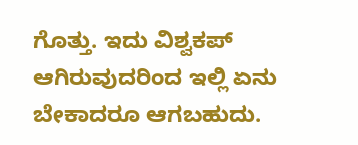ಗೊತ್ತು. ಇದು ವಿಶ್ವಕಪ್ ಆಗಿರುವುದರಿಂದ ಇಲ್ಲಿ ಏನು ಬೇಕಾದರೂ ಆಗಬಹುದು.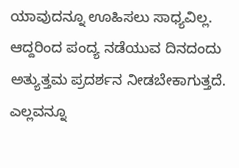ಯಾವುದನ್ನೂ ಊಹಿಸಲು ಸಾಧ್ಯವಿಲ್ಲ. ಆದ್ದರಿಂದ ಪಂದ್ಯ ನಡೆಯುವ ದಿನದಂದು ಅತ್ಯುತ್ತಮ ಪ್ರದರ್ಶನ ನೀಡಬೇಕಾಗುತ್ತದೆ. ಎಲ್ಲವನ್ನೂ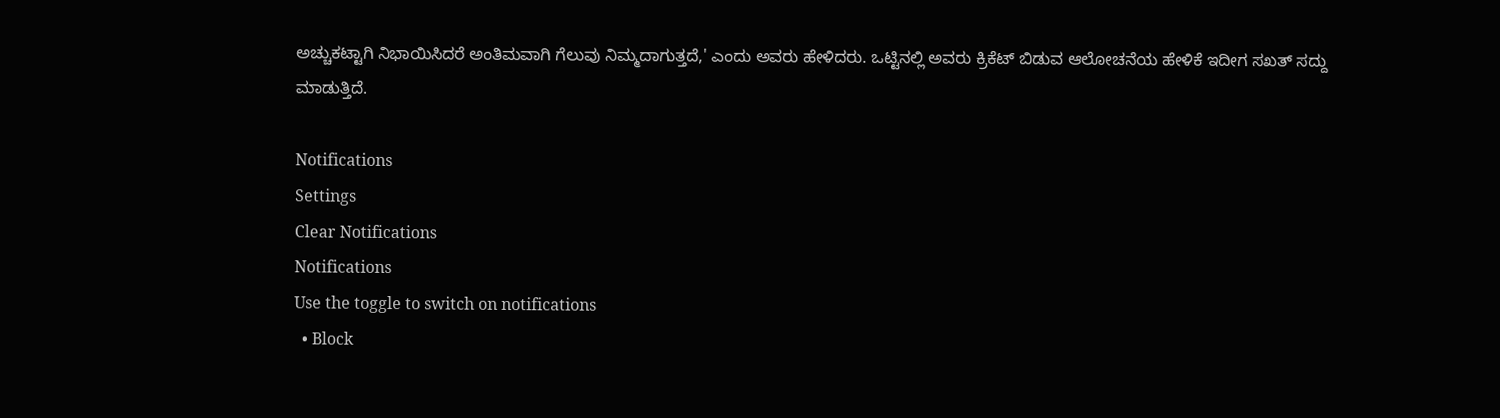ಅಚ್ಚುಕಟ್ಟಾಗಿ ನಿಭಾಯಿಸಿದರೆ ಅಂತಿಮವಾಗಿ ಗೆಲುವು ನಿಮ್ಮದಾಗುತ್ತದೆ,' ಎಂದು ಅವರು ಹೇಳಿದರು. ಒಟ್ಟಿನಲ್ಲಿ ಅವರು ಕ್ರಿಕೆಟ್‌ ಬಿಡುವ ಆಲೋಚನೆಯ ಹೇಳಿಕೆ ಇದೀಗ ಸಖತ್ ಸದ್ದು ಮಾಡುತ್ತಿದೆ.

Notifications
Settings
Clear Notifications
Notifications
Use the toggle to switch on notifications
  • Block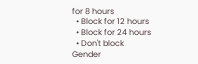for 8 hours
  • Block for 12 hours
  • Block for 24 hours
  • Don't block
Gender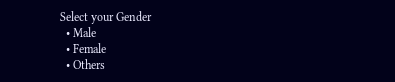Select your Gender
  • Male
  • Female
  • Others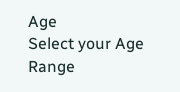Age
Select your Age Range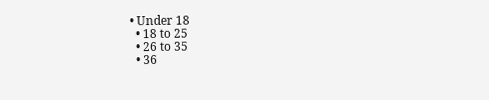• Under 18
  • 18 to 25
  • 26 to 35
  • 36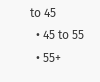to 45
  • 45 to 55
  • 55+